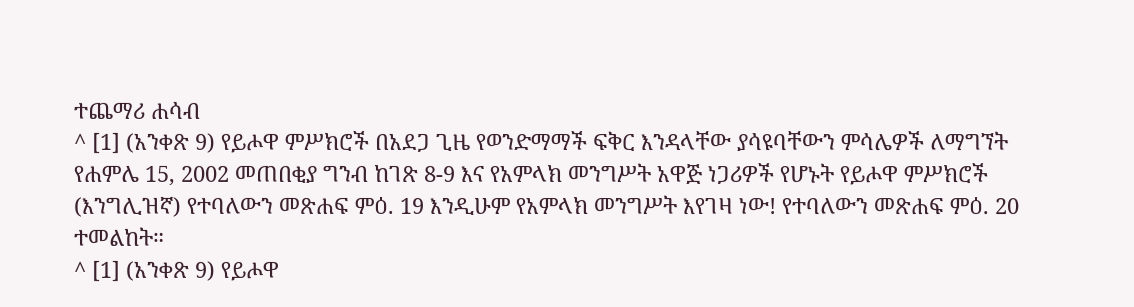ተጨማሪ ሐሳብ
^ [1] (አንቀጽ 9) የይሖዋ ምሥክሮች በአደጋ ጊዜ የወንድማማች ፍቅር እንዳላቸው ያሳዩባቸውን ምሳሌዎች ለማግኘት የሐምሌ 15, 2002 መጠበቂያ ግንብ ከገጽ 8-9 እና የአምላክ መንግሥት አዋጅ ነጋሪዎች የሆኑት የይሖዋ ምሥክሮች (እንግሊዝኛ) የተባለውን መጽሐፍ ምዕ. 19 እንዲሁም የአምላክ መንግሥት እየገዛ ነው! የተባለውን መጽሐፍ ምዕ. 20 ተመልከት።
^ [1] (አንቀጽ 9) የይሖዋ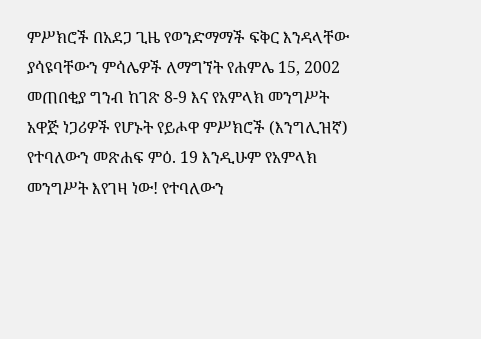ምሥክሮች በአደጋ ጊዜ የወንድማማች ፍቅር እንዳላቸው ያሳዩባቸውን ምሳሌዎች ለማግኘት የሐምሌ 15, 2002 መጠበቂያ ግንብ ከገጽ 8-9 እና የአምላክ መንግሥት አዋጅ ነጋሪዎች የሆኑት የይሖዋ ምሥክሮች (እንግሊዝኛ) የተባለውን መጽሐፍ ምዕ. 19 እንዲሁም የአምላክ መንግሥት እየገዛ ነው! የተባለውን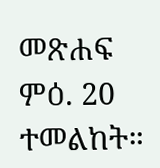መጽሐፍ ምዕ. 20 ተመልከት።